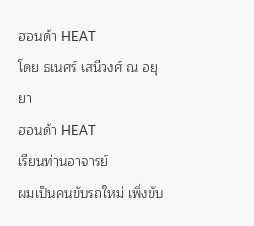ฮอนด้า HEAT
โดย ธเนศร์ เสนีวงศ์ ณ อยุยา
ฮอนด้า HEAT
เรียนท่านอาจารย์
ผมเป็นคนขับรถใหม่ เพิ่งขับ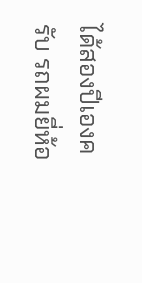ได้สองปีเองครับ รถผมยี่ห้อ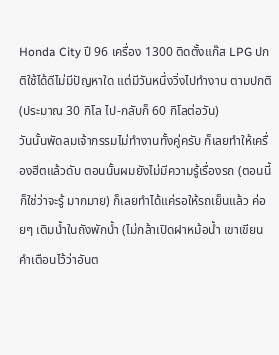Honda City ปี 96 เครื่อง 1300 ติดตั้งแก๊ส LPG ปกติใช้ได้ดีไม่มีปัญหาใด แต่มีวันหนึ่งวิ่งไปทำงาน ตามปกติ (ประมาณ 30 กิโล ไป-กลับก็ 60 กิโลต่อวัน)
วันนั้นพัดลมเจ้ากรรมไม่ทำงานทั้งคู่ครับ ก็เลยทำให้เครื่องฮีตแล้วดับ ตอนนั้นผมยังไม่มีความรู้เรื่องรถ (ตอนนี้ก็ใช่ว่าจะรู้ มากมาย) ก็เลยทำได้แค่รอให้รถเย็นแล้ว ค่อยๆ เติมน้ำในถังพักน้ำ (ไม่กล้าเปิดฝาหม้อน้ำ เขาเขียนคำเตือนไว้ว่าอันต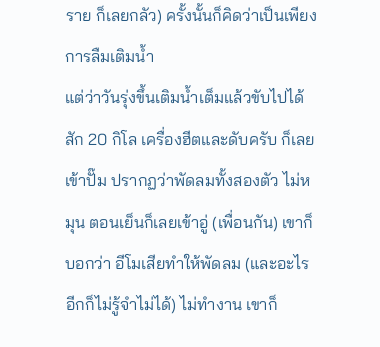ราย ก็เลยกลัว) ครั้งนั้นก็คิดว่าเป็นเพียงการลืมเติมน้ำ
แต่ว่าวันรุ่งขึ้นเติมน้ำเต็มแล้วขับไปได้สัก 20 กิโล เครื่องฮีตและดับครับ ก็เลยเข้าปั๊ม ปรากฏว่าพัดลมทั้งสองตัว ไม่หมุน ตอนเย็นก็เลยเข้าอู่ (เพื่อนกัน) เขาก็บอกว่า อีโมเสียทำให้พัดลม (และอะไรอีกก็ไม่รู้จำไม่ได้) ไม่ทำงาน เขาก็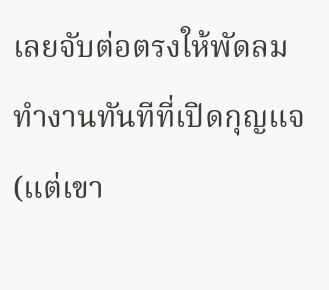เลยจับต่อตรงให้พัดลมทำงานทันทีที่เปิดกุญแจ (แต่เขา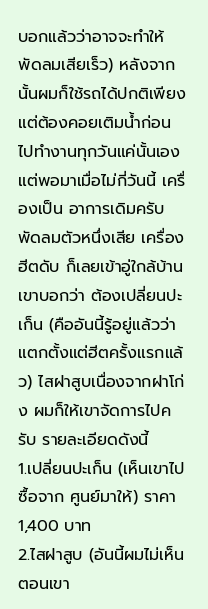บอกแล้วว่าอาจจะทำให้พัดลมเสียเร็ว) หลังจากนั้นผมก็ใช้รถได้ปกติเพียงแต่ต้องคอยเติมน้ำก่อนไปทำงานทุกวันแค่นั้นเอง
แต่พอมาเมื่อไม่กี่วันนี้ เครื่องเป็น อาการเดิมครับ พัดลมตัวหนึ่งเสีย เครื่องฮีตดับ ก็เลยเข้าอู่ใกล้บ้าน เขาบอกว่า ต้องเปลี่ยนปะเก็น (คืออันนี้รู้อยู่แล้วว่า แตกตั้งแต่ฮีตครั้งแรกแล้ว) ไสฝาสูบเนื่องจากฝาโก่ง ผมก็ให้เขาจัดการไปครับ รายละเอียดดังนี้
1.เปลี่ยนปะเก็น (เห็นเขาไปซื้อจาก ศูนย์มาให้) ราคา 1,400 บาท
2.ไสฝาสูบ (อันนี้ผมไม่เห็นตอนเขา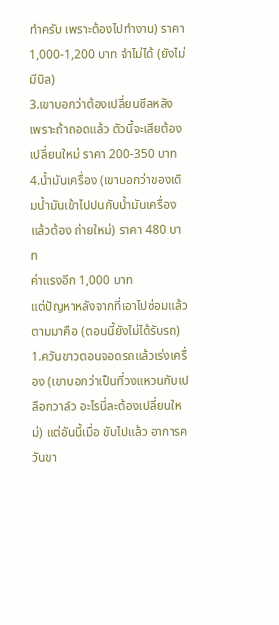ทำครับ เพราะต้องไปทำงาน) ราคา 1,000-1,200 บาท จำไม่ได้ (ยังไม่มีบิล)
3.เขาบอกว่าต้องเปลี่ยนซีลหลัง เพราะถ้าถอดแล้ว ตัวนี้จะเสียต้องเปลี่ยนใหม่ ราคา 200-350 บาท
4.น้ำมันเครื่อง (เขาบอกว่าของเดิมน้ำมันเข้าไปปนกับน้ำมันเครื่องแล้วต้อง ถ่ายใหม่) ราคา 480 บาท
ค่าแรงอีก 1,000 บาท
แต่ปัญหาหลังจากที่เอาไปซ่อมแล้วตามมาคือ (ตอนนี้ยังไม่ได้รับรถ)
1.ควันขาวตอนจอดรถแล้วเร่งเครื่อง (เขาบอกว่าเป็นที่วงแหวนกับเปลือกวาล์ว อะไรนี่ละต้องเปลี่ยนใหม่) แต่อันนี้เมื่อ ขับไปแล้ว อาการควันขา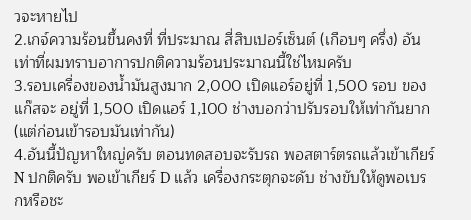วจะหายไป
2.เกจ์ความร้อนขึ้นคงที่ ที่ประมาณ สี่สิบเปอร์เซ็นต์ (เกือบๆ ครึ่ง) อันเท่าที่ผมทราบอาการปกติความร้อนประมาณนี้ใช่ไหมครับ
3.รอบเครื่องของน้ำมันสูงมาก 2,000 เปิดแอร์อยู่ที่ 1,500 รอบ ของแก๊สจะ อยู่ที่ 1,500 เปิดแอร์ 1,100 ช่างบอกว่าปรับรอบให้เท่ากันยาก (แต่ก่อนเข้ารอบมันเท่ากัน)
4.อันนี้ปัญหาใหญ่ครับ ตอนทดสอบจะรับรถ พอสตาร์ตรถแล้วเข้าเกียร์ N ปกติครับ พอเข้าเกียร์ D แล้ว เครื่องกระตุกจะดับ ช่างขับให้ดูพอเบรกหรือชะ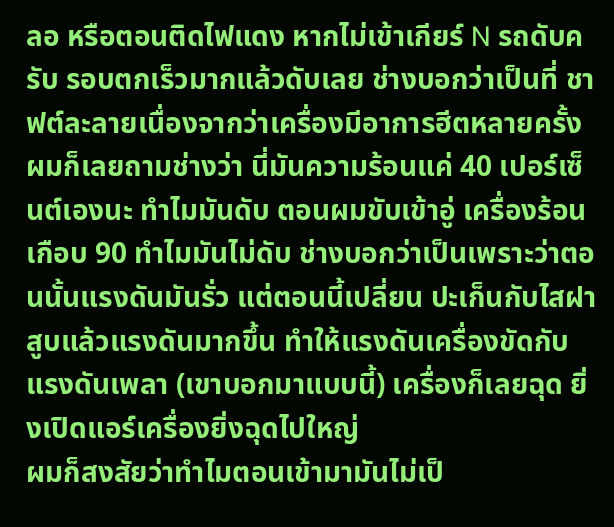ลอ หรือตอนติดไฟแดง หากไม่เข้าเกียร์ N รถดับครับ รอบตกเร็วมากแล้วดับเลย ช่างบอกว่าเป็นที่ ชาฟต์ละลายเนื่องจากว่าเครื่องมีอาการฮีตหลายครั้ง
ผมก็เลยถามช่างว่า นี่มันความร้อนแค่ 40 เปอร์เซ็นต์เองนะ ทำไมมันดับ ตอนผมขับเข้าอู่ เครื่องร้อนเกือบ 90 ทำไมมันไม่ดับ ช่างบอกว่าเป็นเพราะว่าตอนนั้นแรงดันมันรั่ว แต่ตอนนี้เปลี่ยน ปะเก็นกับไสฝาสูบแล้วแรงดันมากขึ้น ทำให้แรงดันเครื่องขัดกับแรงดันเพลา (เขาบอกมาแบบนี้) เครื่องก็เลยฉุด ยิ่งเปิดแอร์เครื่องยิ่งฉุดไปใหญ่
ผมก็สงสัยว่าทำไมตอนเข้ามามันไม่เป็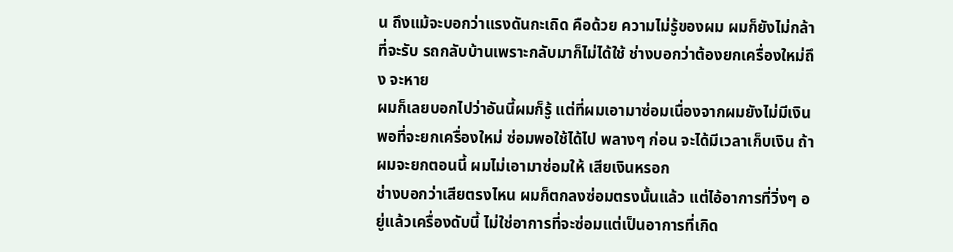น ถึงแม้จะบอกว่าแรงดันกะเถิด คือด้วย ความไม่รู้ของผม ผมก็ยังไม่กล้าที่จะรับ รถกลับบ้านเพราะกลับมาก็ไม่ได้ใช้ ช่างบอกว่าต้องยกเครื่องใหม่ถึง จะหาย
ผมก็เลยบอกไปว่าอันนี้ผมก็รู้ แต่ที่ผมเอามาซ่อมเนื่องจากผมยังไม่มีเงินพอที่จะยกเครื่องใหม่ ซ่อมพอใช้ได้ไป พลางๆ ก่อน จะได้มีเวลาเก็บเงิน ถ้าผมจะยกตอนนี้ ผมไม่เอามาซ่อมให้ เสียเงินหรอก
ช่างบอกว่าเสียตรงไหน ผมก็ตกลงซ่อมตรงนั้นแล้ว แต่ไอ้อาการที่วิ่งๆ อยู่แล้วเครื่องดับนี้ ไม่ใช่อาการที่จะซ่อมแต่เป็นอาการที่เกิด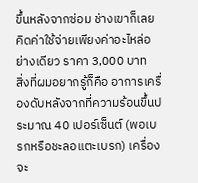ขึ้นหลังจากซ่อม ช่างเขาก็เลยคิดค่าใช้จ่ายเพียงค่าอะไหล่อย่างเดียว ราคา 3,000 บาท
สิ่งที่ผมอยากรู้ก็คือ อาการเครื่องดับหลังจากที่ความร้อนขึ้นประมาณ 40 เปอร์เซ็นต์ (พอเบรกหรือชะลอแตะเบรก) เครื่องจะ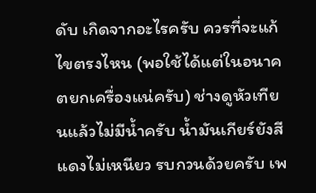ดับ เกิดจากอะไรครับ ควรที่จะแก้ไขตรงไหน (พอใช้ได้แต่ในอนาคตยกเครื่องแน่ครับ) ช่างดูหัวเทียนแล้วไม่มีน้ำครับ น้ำมันเกียร์ยังสีแดงไม่เหนียว รบกวนด้วยครับ เพ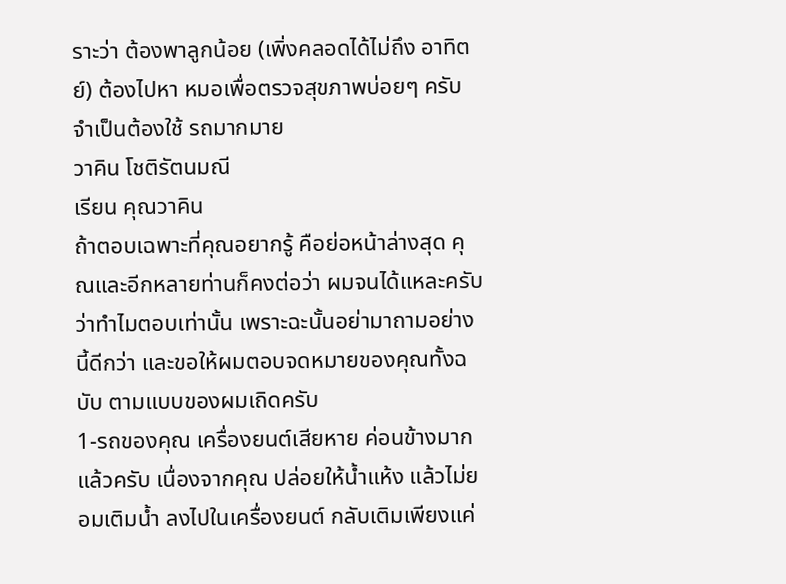ราะว่า ต้องพาลูกน้อย (เพิ่งคลอดได้ไม่ถึง อาทิตย์) ต้องไปหา หมอเพื่อตรวจสุขภาพบ่อยๆ ครับ จำเป็นต้องใช้ รถมากมาย
วาคิน โชติรัตนมณี
เรียน คุณวาคิน
ถ้าตอบเฉพาะที่คุณอยากรู้ คือย่อหน้าล่างสุด คุณและอีกหลายท่านก็คงต่อว่า ผมจนได้แหละครับ ว่าทำไมตอบเท่านั้น เพราะฉะนั้นอย่ามาถามอย่างนี้ดีกว่า และขอให้ผมตอบจดหมายของคุณทั้งฉบับ ตามแบบของผมเถิดครับ
1-รถของคุณ เครื่องยนต์เสียหาย ค่อนข้างมากแล้วครับ เนื่องจากคุณ ปล่อยให้น้ำแห้ง แล้วไม่ยอมเติมน้ำ ลงไปในเครื่องยนต์ กลับเติมเพียงแค่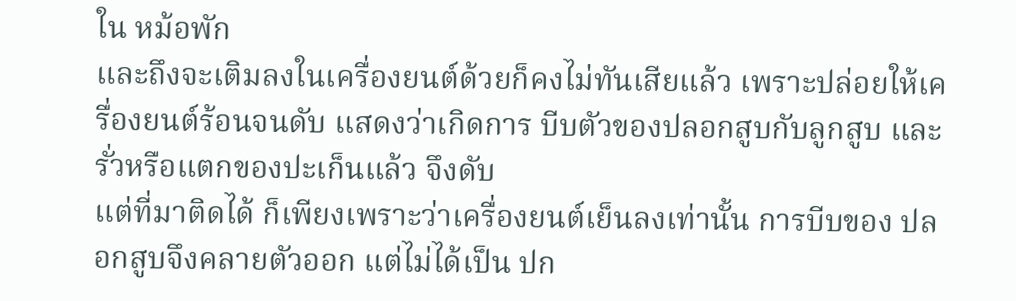ใน หม้อพัก
และถึงจะเติมลงในเครื่องยนต์ด้วยก็คงไม่ทันเสียแล้ว เพราะปล่อยให้เครื่องยนต์ร้อนจนดับ แสดงว่าเกิดการ บีบตัวของปลอกสูบกับลูกสูบ และรั่วหรือแตกของปะเก็นแล้ว จึงดับ
แต่ที่มาติดได้ ก็เพียงเพราะว่าเครื่องยนต์เย็นลงเท่านั้น การบีบของ ปลอกสูบจึงคลายตัวออก แต่ไม่ได้เป็น ปก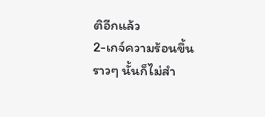ติอีกแล้ว
2-เกจ์ความร้อนขึ้นราวๆ นั้นก็ไม่สำ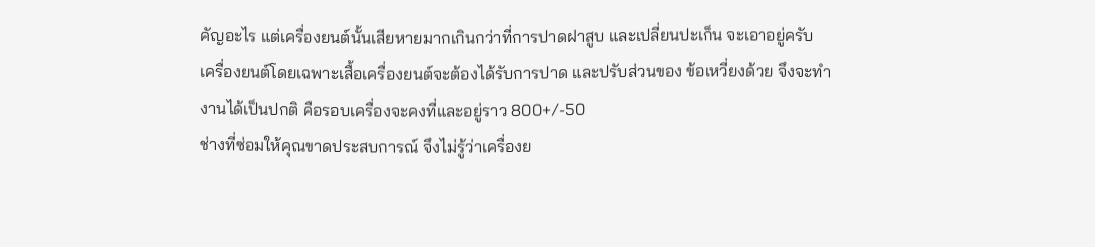คัญอะไร แต่เครื่องยนต์นั้นเสียหายมากเกินกว่าที่การปาดฝาสูบ และเปลี่ยนปะเก็น จะเอาอยู่ครับ
เครื่องยนต์โดยเฉพาะเสื้อเครื่องยนต์จะต้องได้รับการปาด และปรับส่วนของ ข้อเหวี่ยงด้วย จึงจะทำงานได้เป็นปกติ คือรอบเครื่องจะคงที่และอยู่ราว 800+/-50
ช่างที่ซ่อมให้คุณขาดประสบการณ์ จึงไม่รู้ว่าเครื่องย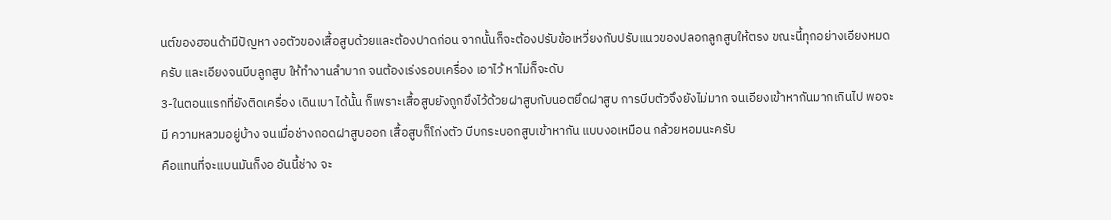นต์ของฮอนด้ามีปัญหา งอตัวของเสื้อสูบด้วยและต้องปาดก่อน จากนั้นก็จะต้องปรับข้อเหวี่ยงกับปรับแนวของปลอกลูกสูบให้ตรง ขณะนี้ทุกอย่างเอียงหมดครับ และเอียงจนบีบลูกสูบ ให้ทำงานลำบาก จนต้องเร่งรอบเครื่อง เอาไว้ หาไม่ก็จะดับ
3-ในตอนแรกที่ยังติดเครื่อง เดินเบา ได้นั้น ก็เพราะเสื้อสูบยังถูกขึงไว้ด้วยฝาสูบกับนอตยึดฝาสูบ การบีบตัวจึงยังไม่มาก จนเอียงเข้าหากันมากเกินไป พอจะมี ความหลวมอยู่บ้าง จนเมื่อช่างถอดฝาสูบออก เสื้อสูบก็โก่งตัว บีบกระบอกสูบเข้าหากัน แบบงอเหมือน กล้วยหอมนะครับ
คือแทนที่จะแบนมันก็งอ อันนี้ช่าง จะ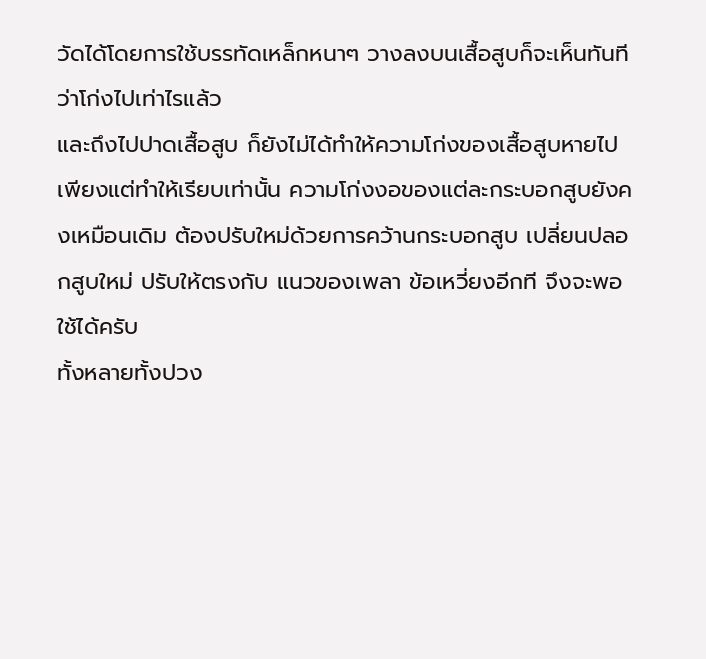วัดได้โดยการใช้บรรทัดเหล็กหนาๆ วางลงบนเสื้อสูบก็จะเห็นทันที ว่าโก่งไปเท่าไรแล้ว
และถึงไปปาดเสื้อสูบ ก็ยังไม่ได้ทำให้ความโก่งของเสื้อสูบหายไป เพียงแต่ทำให้เรียบเท่านั้น ความโก่งงอของแต่ละกระบอกสูบยังคงเหมือนเดิม ต้องปรับใหม่ด้วยการคว้านกระบอกสูบ เปลี่ยนปลอกสูบใหม่ ปรับให้ตรงกับ แนวของเพลา ข้อเหวี่ยงอีกที จึงจะพอ ใช้ได้ครับ
ทั้งหลายทั้งปวง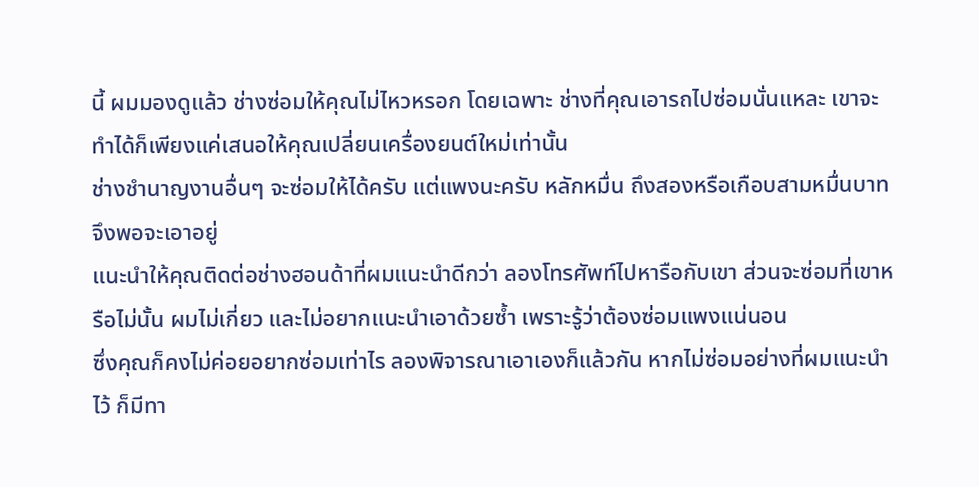นี้ ผมมองดูแล้ว ช่างซ่อมให้คุณไม่ไหวหรอก โดยเฉพาะ ช่างที่คุณเอารถไปซ่อมนั่นแหละ เขาจะทำได้ก็เพียงแค่เสนอให้คุณเปลี่ยนเครื่องยนต์ใหม่เท่านั้น
ช่างชำนาญงานอื่นๆ จะซ่อมให้ได้ครับ แต่แพงนะครับ หลักหมื่น ถึงสองหรือเกือบสามหมื่นบาท จึงพอจะเอาอยู่
แนะนำให้คุณติดต่อช่างฮอนด้าที่ผมแนะนำดีกว่า ลองโทรศัพท์ไปหารือกับเขา ส่วนจะซ่อมที่เขาหรือไม่นั้น ผมไม่เกี่ยว และไม่อยากแนะนำเอาด้วยซ้ำ เพราะรู้ว่าต้องซ่อมแพงแน่นอน
ซึ่งคุณก็คงไม่ค่อยอยากซ่อมเท่าไร ลองพิจารณาเอาเองก็แล้วกัน หากไม่ซ่อมอย่างที่ผมแนะนำไว้ ก็มีทา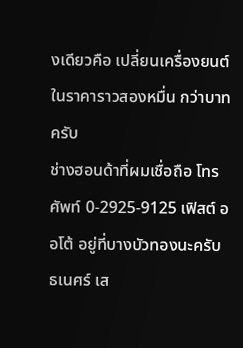งเดียวคือ เปลี่ยนเครื่องยนต์ในราคาราวสองหมื่น กว่าบาทครับ
ช่างฮอนด้าที่ผมเชื่อถือ โทรศัพท์ 0-2925-9125 เฟิสต์ ออโต้ อยู่ที่บางบัวทองนะครับ
ธเนศร์ เส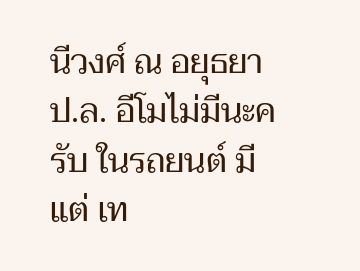นีวงศ์ ณ อยุธยา
ป.ล. อีโมไม่มีนะครับ ในรถยนต์ มีแต่ เท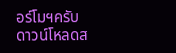อร์โมฯครับ
ดาวน์โหลดส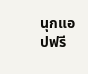นุกแอปฟรี